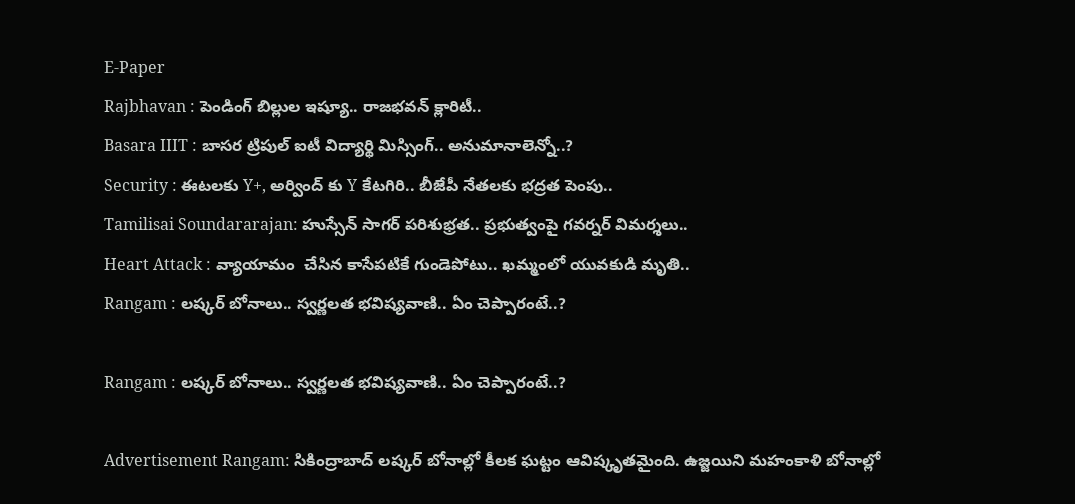E-Paper
Rajbhavan : పెండింగ్ బిల్లుల ఇష్యూ.. రాజభవన్ క్లారిటీ..
Basara IIIT : బాసర ట్రిపుల్ ఐటీ విద్యార్థి మిస్సింగ్.. అనుమానాలెన్నో..?
Security : ఈటలకు Y+, అర్వింద్ కు Y కేటగిరి.. బీజేపీ నేతలకు భద్రత పెంపు..
Tamilisai Soundararajan: హుస్సేన్ సాగర్ పరిశుభ్రత.. ప్రభుత్వంపై గవర్నర్ విమర్శలు..
Heart Attack : వ్యాయామం  చేసిన కాసేపటికే గుండెపోటు.. ఖమ్మంలో యువకుడి మృతి..
Rangam : లష్కర్ బోనాలు.. స్వర్ణలత భవిష్యవాణి.. ఏం చెప్పారంటే..?

Rangam : లష్కర్ బోనాలు.. స్వర్ణలత భవిష్యవాణి.. ఏం చెప్పారంటే..?

Advertisement Rangam: సికింద్రాబాద్‌ లష్కర్‌ బోనాల్లో కీలక ఘట్టం ఆవిష్కృతమైంది. ఉజ్జయిని మహంకాళి బోనాల్లో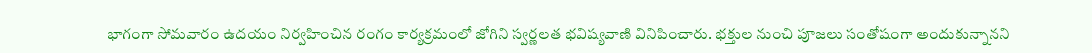భాగంగా సోమవారం ఉదయం నిర్వహించిన రంగం కార్యక్రమంలో జోగిని స్వర్ణలత భవిష్యవాణి వినిపించారు. భక్తుల నుంచి పూజలు సంతోషంగా అందుకున్నానని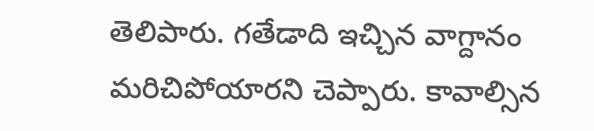తెలిపారు. గతేడాది ఇచ్చిన వాగ్దానం మరిచిపోయారని చెప్పారు. కావాల్సిన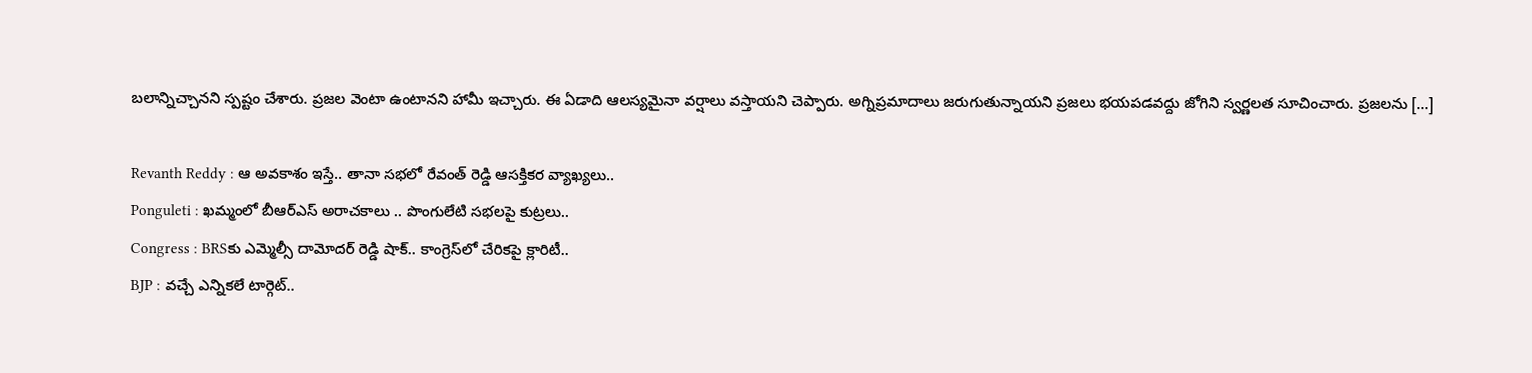బలాన్నిచ్చానని స్పష్టం చేశారు. ప్రజల వెంటా ఉంటానని హామీ ఇచ్చారు. ఈ ఏడాది ఆలస్యమైనా వర్షాలు వస్తాయని చెప్పారు. అగ్నిప్రమాదాలు జరుగుతున్నాయని ప్రజలు భయపడవద్దు జోగిని స్వర్ణలత సూచించారు. ప్రజలను […]

Revanth Reddy : ఆ అవకాశం ఇస్తే.. తానా సభలో రేవంత్ రెడ్డి ఆసక్తికర వ్యాఖ్యలు..
Ponguleti : ఖమ్మంలో బీఆర్ఎస్ అరాచకాలు .. పొంగులేటి సభలపై కుట్రలు..
Congress : BRSకు ఎమ్మెల్సీ దామోదర్ రెడ్డి షాక్.. కాంగ్రెస్‌లో చేరికపై క్లారిటీ..
BJP : వచ్చే ఎన్నికలే టార్గెట్..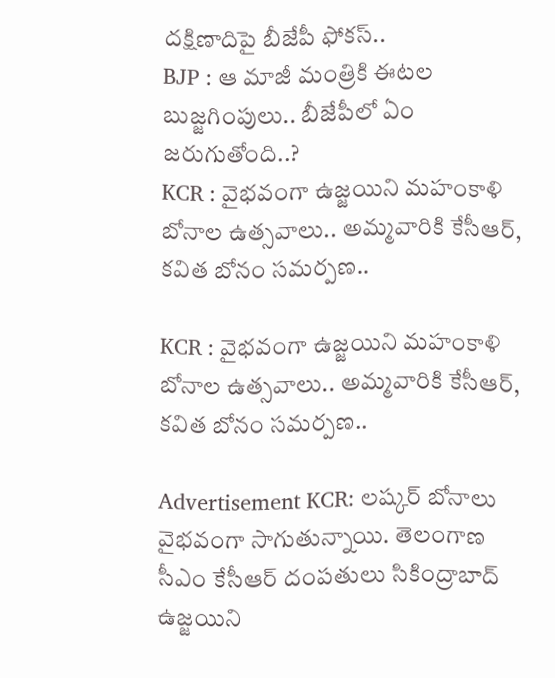దక్షిణాదిపై బీజేపీ ఫోకస్..
BJP : ఆ మాజీ మంత్రికి ఈటల బుజ్జగింపులు.. బీజేపీలో ఏం జరుగుతోంది..?
KCR : వైభవంగా ఉజ్జయిని మహంకాళి బోనాల ఉత్సవాలు.. అమ్మవారికి కేసీఆర్, కవిత బోనం సమర్పణ..

KCR : వైభవంగా ఉజ్జయిని మహంకాళి బోనాల ఉత్సవాలు.. అమ్మవారికి కేసీఆర్, కవిత బోనం సమర్పణ..

Advertisement KCR: లష్కర్ బోనాలు వైభవంగా సాగుతున్నాయి. తెలంగాణ సీఎం కేసీఆర్‌ దంపతులు సికింద్రాబాద్‌ ఉజ్జయిని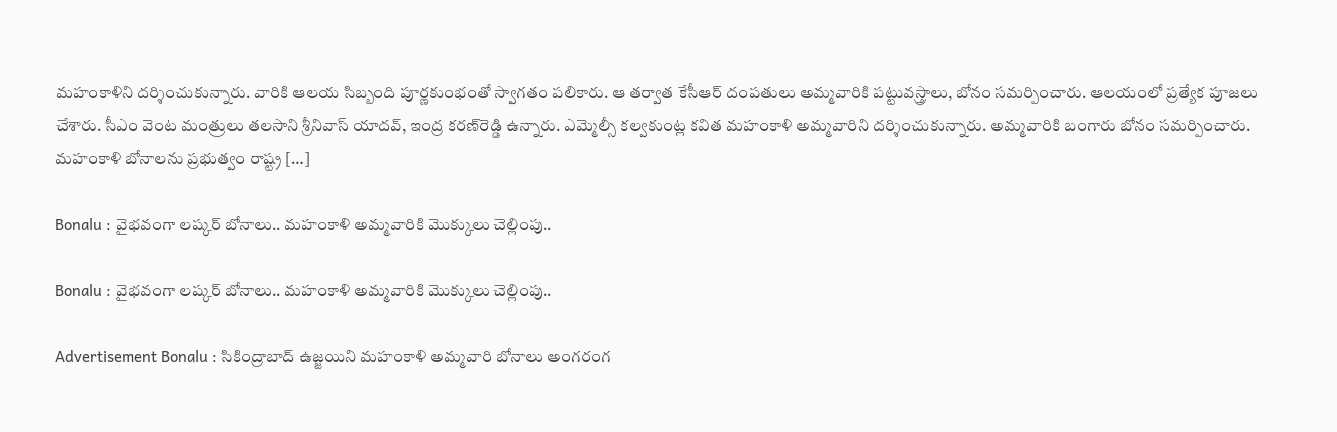మహంకాళిని దర్శించుకున్నారు. వారికి ఆలయ సిబ్బంది పూర్ణకుంభంతో స్వాగతం పలికారు. ఆ తర్వాత కేసీఆర్‌ దంపతులు అమ్మవారికి పట్టువస్త్రాలు, బోనం సమర్పించారు. ఆలయంలో ప్రత్యేక పూజలు చేశారు. సీఎం వెంట మంత్రులు తలసాని శ్రీనివాస్‌ యాదవ్‌, ఇంద్ర కరణ్‌రెడ్డి ఉన్నారు. ఎమ్మెల్సీ కల్వకుంట్ల కవిత మహంకాళి అమ్మవారిని దర్శించుకున్నారు. అమ్మవారికి బంగారు బోనం సమర్పించారు. మహంకాళి బోనాలను ప్రభుత్వం రాష్ట్ర […]

Bonalu : వైభవంగా లష్కర్ బోనాలు.. మహంకాళి అమ్మవారికి మొక్కులు చెల్లింపు..

Bonalu : వైభవంగా లష్కర్ బోనాలు.. మహంకాళి అమ్మవారికి మొక్కులు చెల్లింపు..

Advertisement Bonalu : సికింద్రాబాద్ ఉజ్జయిని మహంకాళి అమ్మవారి బోనాలు అంగరంగ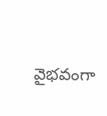వైభవంగా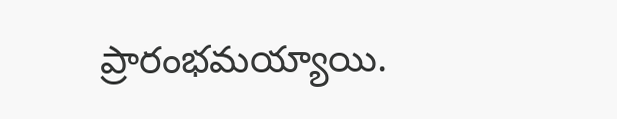ప్రారంభమయ్యాయి.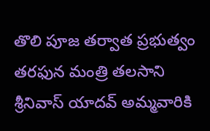తొలి పూజ తర్వాత ప్రభుత్వం తరఫున మంత్రి తలసాని శ్రీనివాస్‌ యాదవ్‌ అమ్మవారికి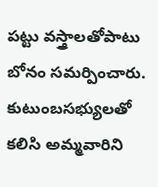పట్టు వస్త్రాలతోపాటు బోనం సమర్పించారు. కుటుంబసభ్యులతో కలిసి అమ్మవారిని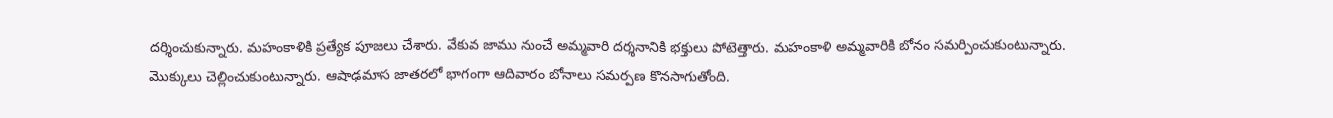దర్శించుకున్నారు. మహంకాళికి ప్రత్యేక పూజలు చేశారు. వేకువ జాము నుంచే అమ్మవారి దర్శనానికి భక్తులు పోటెత్తారు. మహంకాళి అమ్మవారికి బోనం సమర్పించుకుంటున్నారు. మొక్కులు చెల్లించుకుంటున్నారు. ఆషాఢమాస జాతరలో భాగంగా ఆదివారం బోనాలు సమర్పణ కొనసాగుతోంది.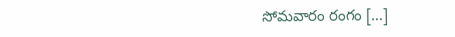సోమవారం రంగం […]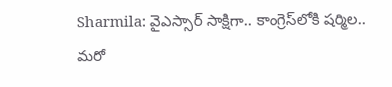Sharmila: వైఎస్సార్ సాక్షిగా.. కాంగ్రెస్‌లోకి షర్మిల.. మరో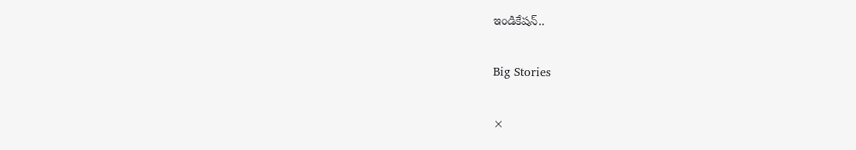ఇండికేషన్..

Big Stories

×